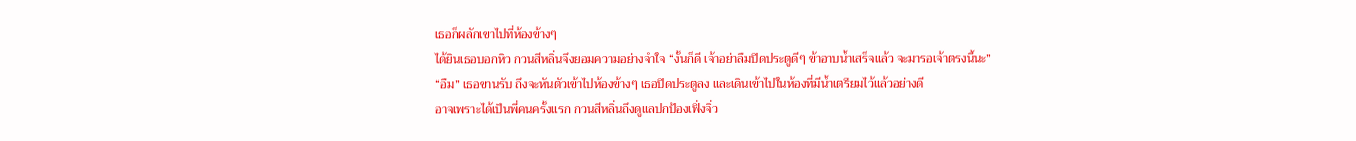เธอก็ผลักเขาไปที่ห้องข้างๆ
ได้ยินเธอบอกหิว กวนสีหลิ่นจึงยอมความอย่างจำใจ “งั้นก็ดี เจ้าอย่าลืมปิดประตูดีๆ ข้าอาบน้ำเสร็จแล้ว จะมารอเจ้าตรงนี้นะ”
“อืม” เธอขานรับ ถึงจะหันตัวเข้าไปห้องข้างๆ เธอปิดประตูลง และเดินเข้าไปในห้องที่มีน้ำเตรียมไว้แล้วอย่างดี
อาจเพราะได้เป็นพี่คนครั้งแรก กวนสีหลิ่นถึงดูแลปกป้องเฟิ่งจิ่ว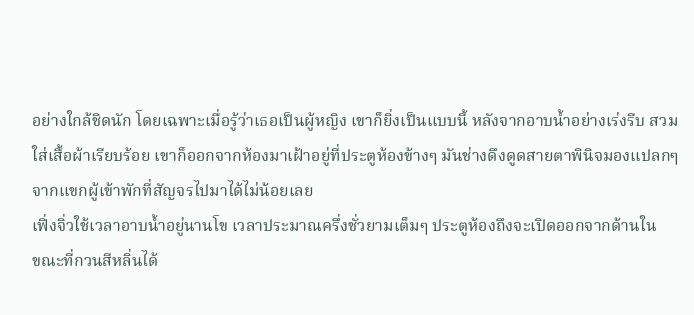อย่างใกล้ชิดนัก โดยเฉพาะเมื่อรู้ว่าเธอเป็นผู้หญิง เขาก็ยิ่งเป็นแบบนี้ หลังจากอาบน้ำอย่างเร่งรีบ สวมใส่เสื้อผ้าเรียบร้อย เขาก็ออกจากห้องมาเฝ้าอยู่ที่ประตูห้องข้างๆ มันช่างดึงดูดสายตาพินิจมองแปลกๆ จากแขกผู้เข้าพักที่สัญจรไปมาได้ไม่น้อยเลย
เฟิ่งจิ่วใช้เวลาอาบน้ำอยู่นานโข เวลาประมาณครึ่งชั่วยามเต็มๆ ประตูห้องถึงจะเปิดออกจากด้านใน
ขณะที่กวนสีหลิ่นได้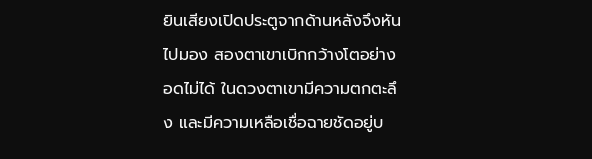ยินเสียงเปิดประตูจากด้านหลังจึงหันไปมอง สองตาเขาเบิกกว้างโตอย่างอดไม่ได้ ในดวงตาเขามีความตกตะลึง และมีความเหลือเชื่อฉายชัดอยู่บ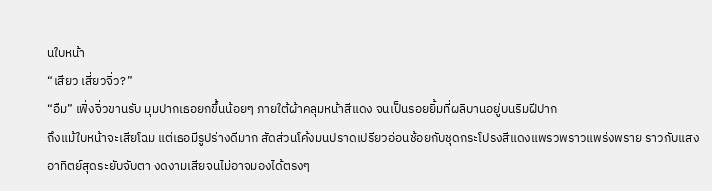นใบหน้า
“เสียว เสี่ยวจิ่ว?”
“อืม” เฟิ่งจิ่วขานรับ มุมปากเธอยกขึ้นน้อยๆ ภายใต้ผ้าคลุมหน้าสีแดง จนเป็นรอยยิ้มที่ผลิบานอยู่บนริมฝีปาก
ถึงแม้ใบหน้าจะเสียโฉม แต่เธอมีรูปร่างดีมาก สัดส่วนโค้งมนปราดเปรียวอ่อนช้อยกับชุดกระโปรงสีแดงแพรวพราวแพร่งพราย ราวกับแสงอาทิตย์สุดระยับจับตา งดงามเสียจนไม่อาจมองได้ตรงๆ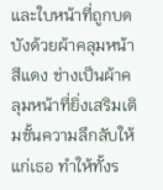และใบหน้าที่ถูกบดบังด้วยผ้าคลุมหน้าสีแดง ช่างเป็นผ้าคลุมหน้าที่ยิ่งเสริมเติมชั้นความลึกลับให้แก่เธอ ทำให้ทั้งร